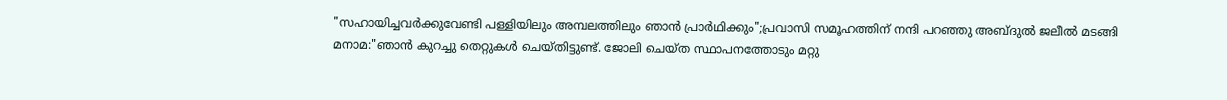"സഹായിച്ചവർക്കുവേണ്ടി പള്ളിയിലും അമ്പലത്തിലും ഞാൻ പ്രാർഥിക്കും";പ്രവാസി സമൂഹത്തിന് നന്ദി പറഞ്ഞു അബ്ദുൽ ജലീൽ മടങ്ങി
മനാമ:"ഞാൻ കുറച്ചു തെറ്റുകൾ ചെയ്തിട്ടുണ്ട്. ജോലി ചെയ്ത സ്ഥാപനത്തോടും മറ്റു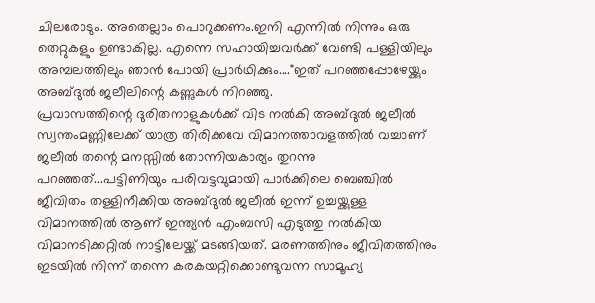ചിലരോടും. അതെല്ലാം പൊറുക്കണം.ഇനി എന്നിൽ നിന്നും ഒരു തെറ്റുകളും ഉണ്ടാകില്ല. എന്നെ സഹായിച്ചവർക്ക് വേണ്ടി പള്ളിയിലും അമ്പലത്തിലും ഞാൻ പോയി പ്രാർഥിക്കും...."ഇത് പറഞ്ഞപ്പോഴേയ്ക്കും അബ്ദുൽ ജലീലിന്റെ കണ്ണുകൾ നിറഞ്ഞു.
പ്രവാസത്തിന്റെ ദുരിതനാളുകൾക്ക് വിട നൽകി അബ്ദുൽ ജലീൽ സ്വന്തംമണ്ണിലേക്ക് യാത്ര തിരിക്കവേ വിമാനത്താവളത്തിൽ വച്ചാണ് ജലീൽ തന്റെ മനസ്സിൽ തോന്നിയകാര്യം തുറന്നു പറഞ്ഞത്...പട്ടിണിയും പരിവട്ടവുമായി പാർക്കിലെ ബെഞ്ചിൽ ജീവിതം തള്ളിനീക്കിയ അബ്ദുൽ ജലീൽ ഇന്ന് ഉച്ചയ്ക്കുള്ള വിമാനത്തിൽ ആണ് ഇന്ത്യൻ എംബസി എടുത്തു നൽകിയ വിമാനടിക്കറ്റിൽ നാട്ടിലേയ്ക്ക് മടങ്ങിയത്. മരണത്തിനും ജീവിതത്തിനും ഇടയിൽ നിന്ന് തന്നെ കരകയറ്റിക്കൊണ്ടുവന്ന സാമൂഹ്യ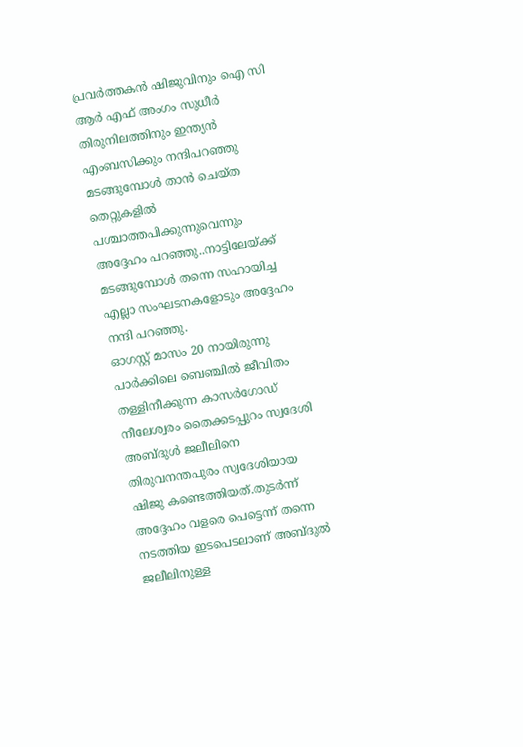പ്രവർത്തകൻ ഷിജുവിനും ഐ സി ആർ എഫ് അംഗം സുധീർ തിരുനിലത്തിനും ഇന്ത്യൻ എംബസിക്കും നന്ദിപറഞ്ഞു മടങ്ങുമ്പോൾ താൻ ചെയ്ത തെറ്റുകളിൽ പശ്ചാത്തപിക്കുന്നുവെന്നും അദ്ദേഹം പറഞ്ഞു..നാട്ടിലേയ്ക്ക് മടങ്ങുമ്പോൾ തന്നെ സഹായിച്ച എല്ലാ സംഘടനകളോടും അദ്ദേഹം നന്ദി പറഞ്ഞു.
ഓഗസ്റ്റ് മാസം 20 നായിരുന്നു പാർക്കിലെ ബെഞ്ചിൽ ജീവിതം തള്ളിനീക്കുന്ന കാസർഗോഡ് നീലേശ്വരം തൈക്കടപ്പുറം സ്വദേശി അബ്ദുൾ ജലീലിനെ തിരുവനന്തപുരം സ്വദേശിയായ ഷിജു കണ്ടെത്തിയത്.തുടർന്ന് അദ്ദേഹം വളരെ പെട്ടെന്ന് തന്നെ നടത്തിയ ഇടപെടലാണ് അബ്ദുൽ ജലീലിനുള്ള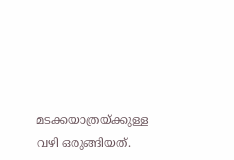മടക്കയാത്രയ്ക്കുള്ള വഴി ഒരുങ്ങിയത്.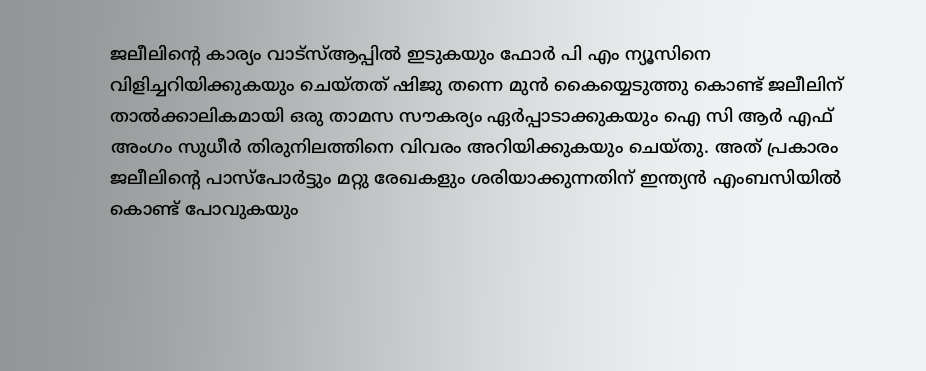ജലീലിന്റെ കാര്യം വാട്സ്ആപ്പിൽ ഇടുകയും ഫോർ പി എം ന്യൂസിനെ വിളിച്ചറിയിക്കുകയും ചെയ്തത് ഷിജു തന്നെ മുൻ കൈയ്യെടുത്തു കൊണ്ട് ജലീലിന് താൽക്കാലികമായി ഒരു താമസ സൗകര്യം ഏർപ്പാടാക്കുകയും ഐ സി ആർ എഫ് അംഗം സുധീർ തിരുനിലത്തിനെ വിവരം അറിയിക്കുകയും ചെയ്തു. അത് പ്രകാരം ജലീലിന്റെ പാസ്പോർട്ടും മറ്റു രേഖകളും ശരിയാക്കുന്നതിന് ഇന്ത്യൻ എംബസിയിൽ കൊണ്ട് പോവുകയും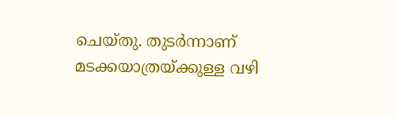ചെയ്തു. തുടർന്നാണ് മടക്കയാത്രയ്ക്കുള്ള വഴി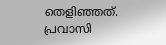തെളിഞ്ഞത്.
പ്രവാസി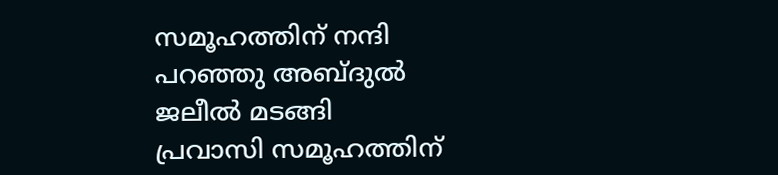സമൂഹത്തിന് നന്ദി പറഞ്ഞു അബ്ദുൽ ജലീൽ മടങ്ങി
പ്രവാസി സമൂഹത്തിന്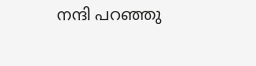നന്ദി പറഞ്ഞു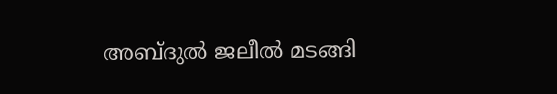അബ്ദുൽ ജലീൽ മടങ്ങി